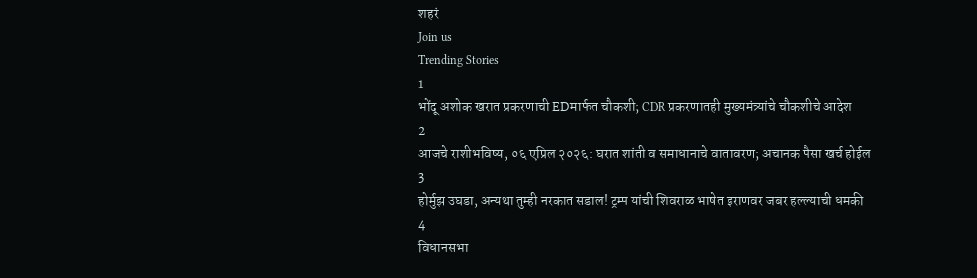शहरं
Join us
Trending Stories
1
भोंदू अशोक खरात प्रकरणाची EDमार्फत चौकशी; CDR प्रकरणातही मुख्यमंत्र्यांचे चौकशीचे आदेश
2
आजचे राशीभविष्य, ०६ एप्रिल २०२६: घरात शांती व समाधानाचे वातावरण; अचानक पैसा खर्च होईल
3
होर्मुझ उघडा, अन्यथा तुम्ही नरकात सडाल! ट्रम्प यांची शिवराळ भाषेत इराणवर जबर हल्ल्याची धमकी
4
विधानसभा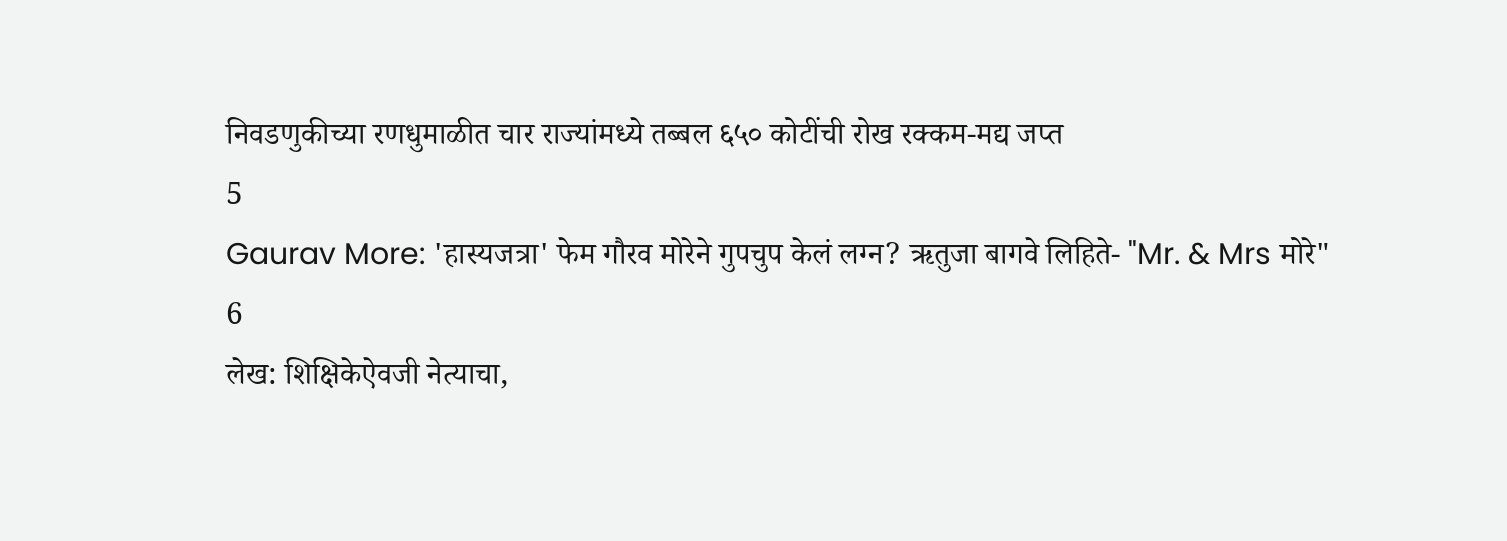निवडणुकीच्या रणधुमाळीत चार राज्यांमध्ये तब्बल ६५० कोटींची रोख रक्कम-मद्य जप्त
5
Gaurav More: 'हास्यजत्रा' फेम गौरव मोरेने गुपचुप केलं लग्न? ऋतुजा बागवे लिहिते- "Mr. & Mrs मोरे"
6
लेख: शिक्षिकेऐवजी नेत्याचा,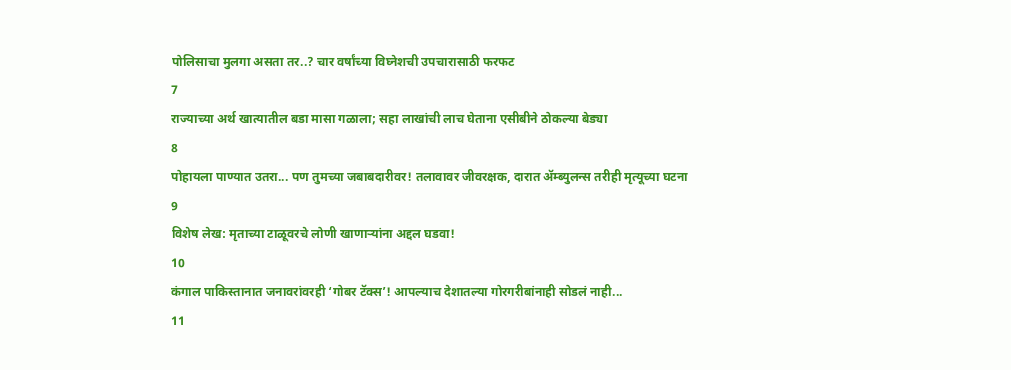पोलिसाचा मुलगा असता तर..? चार वर्षांच्या विघ्नेशची उपचारासाठी फरफट
7
राज्याच्या अर्थ खात्यातील बडा मासा गळाला; सहा लाखांची लाच घेताना एसीबीने ठोकल्या बेड्या
8
पोहायला पाण्यात उतरा... पण तुमच्या जबाबदारीवर! तलावावर जीवरक्षक, दारात ॲम्ब्युलन्स तरीही मृत्यूच्या घटना
9
विशेष लेख: मृताच्या टाळूवरचे लोणी खाणाऱ्यांना अद्दल घडवा!
10
कंगाल पाकिस्तानात जनावरांवरही ‘गोबर टॅक्स’! आपल्याच देशातल्या गोरगरीबांनाही सोडलं नाही...
11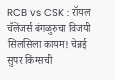RCB vs CSK : रॉयल चॅलेंजर्स बंगळुरुचा विजयी सिलसिला कायम! चेन्नई सुपर किंग्सची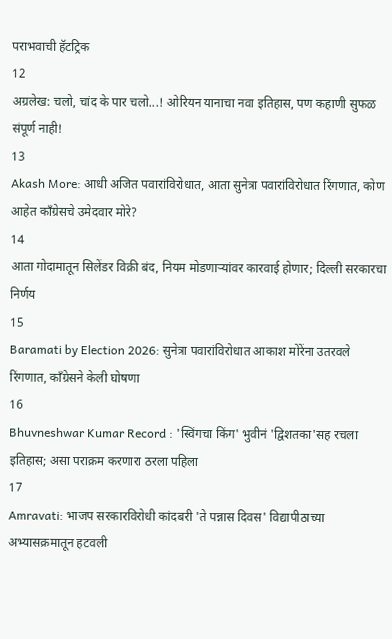पराभवाची हॅटट्रिक
12
अग्रलेख: चलो, चांद के पार चलो...! ओरियन यानाचा नवा इतिहास, पण कहाणी सुफळ संपूर्ण नाही!
13
Akash More: आधी अजित पवारांविरोधात, आता सुनेत्रा पवारांविरोधात रिंगणात, कोण आहेत काँग्रेसचे उमेदवार मोरे?
14
आता गोदामातून सिलेंडर विक्री बंद, नियम मोडणाऱ्यांवर कारवाई होणार; दिल्ली सरकारचा निर्णय
15
Baramati by Election 2026: सुनेत्रा पवारांविरोधात आकाश मोरेंना उतरवले रिंगणात, काँग्रेसने केली घोषणा
16
Bhuvneshwar Kumar Record : 'स्विंगचा किंग' भुवीनं 'द्विशतका'सह रचला इतिहास; असा पराक्रम करणारा ठरला पहिला
17
Amravati: भाजप सरकारविरोधी कांदबरी 'ते पन्नास दिवस' विद्यापीठाच्या अभ्यासक्रमातून हटवली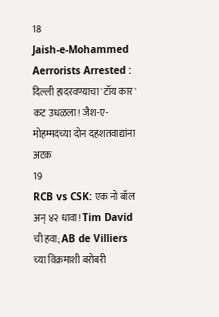18
Jaish-e-Mohammed Aerrorists Arrested : दिल्ली हादरवण्याचा 'टॉय कार' कट उधळला! जैश-ए-मोहम्मदच्या दोन दहशतवाद्यांना अटक
19
RCB vs CSK: एक नो बॉल अन् ४२ धावा! Tim David ची हवा; AB de Villiers च्या विक्रमाशी बरोबरी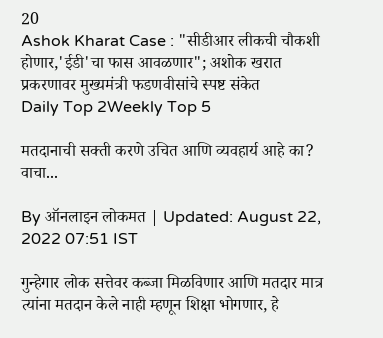20
Ashok Kharat Case : "सीडीआर लीकची चौकशी होणार,'ईडी'चा फास आवळणार"; अशोक खरात प्रकरणावर मुख्यमंत्री फडणवीसांचे स्पष्ट संकेत
Daily Top 2Weekly Top 5

मतदानाची सक्ती करणे उचित आणि व्यवहार्य आहे का? वाचा...

By ऑनलाइन लोकमत | Updated: August 22, 2022 07:51 IST

गुन्हेगार लोक सत्तेवर कब्जा मिळविणार आणि मतदार मात्र त्यांना मतदान केले नाही म्हणून शिक्षा भोगणार, हे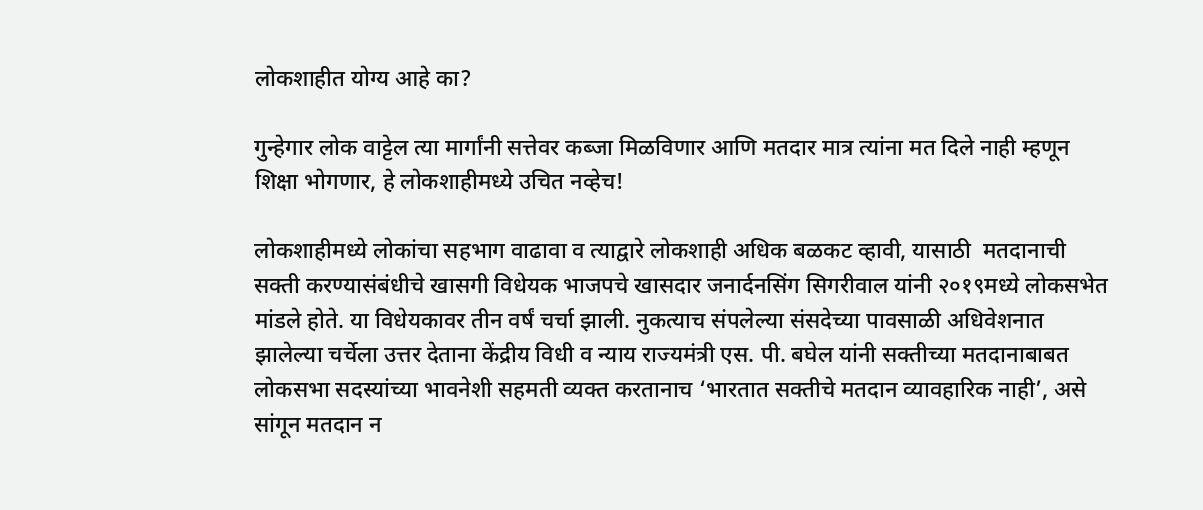लोकशाहीत योग्य आहे का?

गुन्हेगार लोक वाट्टेल त्या मार्गांनी सत्तेवर कब्जा मिळविणार आणि मतदार मात्र त्यांना मत दिले नाही म्हणून शिक्षा भोगणार, हे लोकशाहीमध्ये उचित नव्हेच!

लोकशाहीमध्ये लोकांचा सहभाग वाढावा व त्याद्वारे लोकशाही अधिक बळकट व्हावी, यासाठी  मतदानाची सक्ती करण्यासंबंधीचे खासगी विधेयक भाजपचे खासदार जनार्दनसिंग सिगरीवाल यांनी २०१९मध्ये लोकसभेत मांडले होते. या विधेयकावर तीन वर्षं चर्चा झाली. नुकत्याच संपलेल्या संसदेच्या पावसाळी अधिवेशनात झालेल्या चर्चेला उत्तर देताना केंद्रीय विधी व न्याय राज्यमंत्री एस. पी. बघेल यांनी सक्तीच्या मतदानाबाबत लोकसभा सदस्यांच्या भावनेशी सहमती व्यक्त करतानाच ‘भारतात सक्तीचे मतदान व्यावहारिक नाही’, असे सांगून मतदान न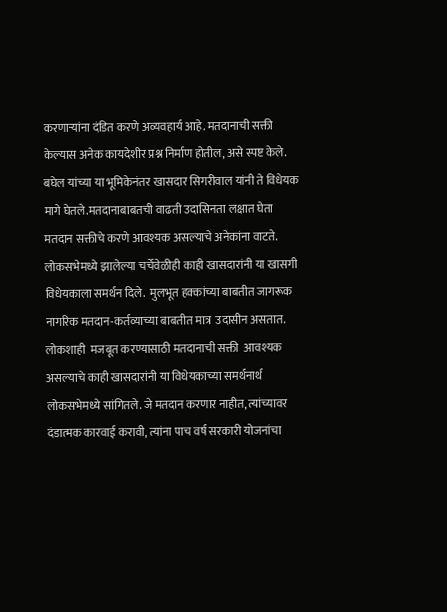करणाऱ्यांना दंडित करणे अव्यवहार्य आहे. मतदानाची सक्ती केल्यास अनेक कायदेशीर प्रश्न निर्माण होतील, असे स्पष्ट केले. बघेल यांच्या या भूमिकेनंतर खासदार सिगरीवाल यांनी ते विधेयक मागे घेतले.मतदानाबाबतची वाढती उदासिनता लक्षात घेता मतदान सक्तीचे करणे आवश्यक असल्याचे अनेकांना वाटते. लोकसभेमध्ये झालेल्या चर्चेवेळीही काही खासदारांनी या खासगी विधेयकाला समर्थन दिले.  मुलभूत हक्कांच्या बाबतीत जागरूक नागरिक मतदान-कर्तव्याच्या बाबतीत मात्र  उदासीन असतात. लोकशाही  मजबूत करण्यासाठी मतदानाची सक्ती  आवश्यक असल्याचे काही खासदारांनी या विधेयकाच्या समर्थनार्थ लोकसभेमध्ये सांगितले. जे मतदान करणार नाहीत, त्यांच्यावर दंडात्मक कारवाई करावी, त्यांना पाच वर्ष सरकारी योजनांचा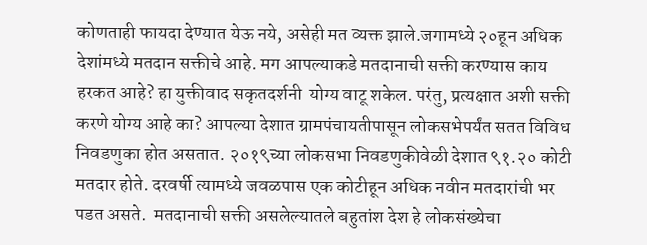कोणताही फायदा देण्यात येऊ नये, असेही मत व्यक्त झाले.जगामध्ये २०हून अधिक देशांमध्ये मतदान सक्तीचे आहे. मग आपल्याकडे मतदानाची सक्ती करण्यास काय हरकत आहे? हा युक्तीवाद सकृतदर्शनी  योग्य वाटू शकेल. परंतु, प्रत्यक्षात अशी सक्ती करणे योग्य आहे का? आपल्या देशात ग्रामपंचायतीपासून लोकसभेपर्यंत सतत विविध निवडणुका होत असतात. २०१९च्या लोकसभा निवडणुकीवेळी देशात ९१.२० कोटी मतदार होते. दरवर्षी त्यामध्ये जवळपास एक कोटीहून अधिक नवीन मतदारांची भर पडत असते.  मतदानाची सक्ती असलेल्यातले बहुतांश देश हे लोकसंख्येचा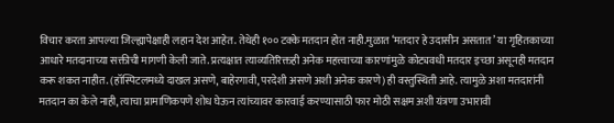विचार करता आपल्या जिल्ह्यापेक्षाही लहान देश आहेत. तेथेही १०० टक्के मतदान होत नाही.मुळात ‘मतदार हे उदासीन असतात’ या गृहितकाच्या आधारे मतदानाच्या सक्तीची मागणी केली जाते. प्रत्यक्षात त्याव्यतिरिक्तही अनेक महत्त्वाच्या कारणांमुळे कोट्यवधी मतदार इच्छा असूनही मतदान करू शकत नाहीत. (हॉस्पिटलमध्ये दाखल असणे, बाहेरगावी, परदेशी असणे अशी अनेक कारणे) ही वस्तुस्थिती आहे. त्यामुळे अशा मतदारांनी मतदान का केले नाही, त्याचा प्रामाणिकपणे शोध घेऊन त्यांच्यावर कारवाई करण्यासाठी फार मोठी सक्षम अशी यंत्रणा उभारावी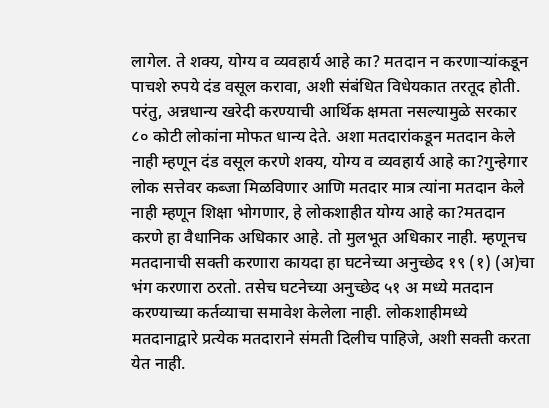लागेल. ते शक्य, योग्य व व्यवहार्य आहे का? मतदान न करणाऱ्यांकडून पाचशे रुपये दंड वसूल करावा, अशी संबंधित विधेयकात तरतूद होती. परंतु, अन्नधान्य खरेदी करण्याची आर्थिक क्षमता नसल्यामुळे सरकार ८० कोटी लोकांना मोफत धान्य देते. अशा मतदारांकडून मतदान केले नाही म्हणून दंड वसूल करणे शक्य, योग्य व व्यवहार्य आहे का?गुन्हेगार लोक सत्तेवर कब्जा मिळविणार आणि मतदार मात्र त्यांना मतदान केले नाही म्हणून शिक्षा भोगणार, हे लोकशाहीत योग्य आहे का?मतदान करणे हा वैधानिक अधिकार आहे. तो मुलभूत अधिकार नाही. म्हणूनच मतदानाची सक्ती करणारा कायदा हा घटनेच्या अनुच्छेद १९ (१) (अ)चा भंग करणारा ठरतो. तसेच घटनेच्या अनुच्छेद ५१ अ मध्ये मतदान करण्याच्या कर्तव्याचा समावेश केलेला नाही. लोकशाहीमध्ये मतदानाद्वारे प्रत्येक मतदाराने संमती दिलीच पाहिजे, अशी सक्ती करता येत नाही.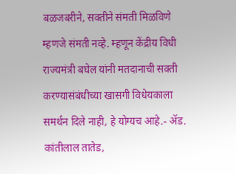बळजबरीने, सक्तीने संमती मिळविणे म्हणजे संमती नव्हे. म्हणून केंद्रीय विधी राज्यमंत्री बघेल यांनी मतदानाची सक्ती करण्यासंबंधीच्या खासगी विधेयकाला समर्थन दिले नाही, हे योग्यच आहे.- ॲड. कांतीलाल तातेड,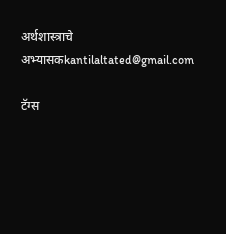अर्थशास्त्राचे अभ्यासकkantilaltated@gmail.com

टॅग्स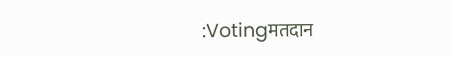:Votingमतदान